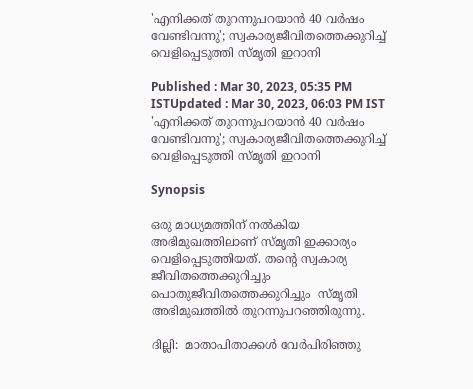'എനിക്കത് തുറന്നുപറയാൻ 40 വർഷം വേണ്ടിവന്നു'; സ്വകാര്യജീവിതത്തെക്കുറിച്ച് വെളിപ്പെടുത്തി സ്മൃതി ഇറാനി

Published : Mar 30, 2023, 05:35 PM ISTUpdated : Mar 30, 2023, 06:03 PM IST
'എനിക്കത് തുറന്നുപറയാൻ 40 വർഷം വേണ്ടിവന്നു'; സ്വകാര്യജീവിതത്തെക്കുറിച്ച് വെളിപ്പെടുത്തി സ്മൃതി ഇറാനി

Synopsis

ഒരു മാധ്യമത്തിന് നൽകിയ അഭിമുഖത്തിലാണ് സ്മൃതി ഇക്കാര്യം വെളിപ്പെടുത്തിയത്. തന്റെ സ്വകാര്യ ജീവിതത്തെക്കുറിച്ചും പൊതുജീവിതത്തെക്കുറിച്ചും  സ്മൃതി അഭിമുഖത്തിൽ തുറന്നുപറഞ്ഞിരുന്നു.

ദില്ലി:  മാതാപിതാക്കൾ വേർപിരിഞ്ഞു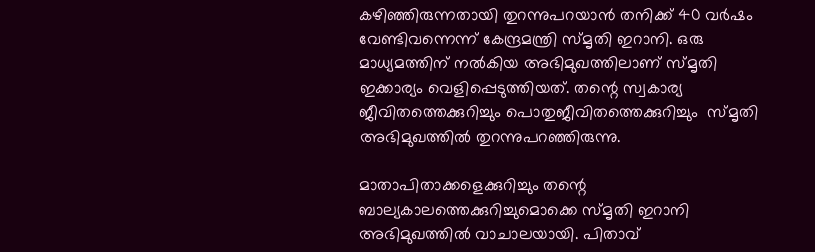കഴിഞ്ഞിരുന്നതായി തുറന്നുപറയാൻ തനിക്ക് 40 വർഷം വേണ്ടിവന്നെന്ന് കേന്ദ്രമന്ത്രി സ്മൃതി ഇറാനി. ഒരു മാധ്യമത്തിന് നൽകിയ അഭിമുഖത്തിലാണ് സ്മൃതി ഇക്കാര്യം വെളിപ്പെടുത്തിയത്. തന്റെ സ്വകാര്യ ജീവിതത്തെക്കുറിച്ചും പൊതുജീവിതത്തെക്കുറിച്ചും  സ്മൃതി അഭിമുഖത്തിൽ തുറന്നുപറഞ്ഞിരുന്നു.

മാതാപിതാക്കളെക്കുറിച്ചും തന്റെ ബാല്യകാലത്തെക്കുറിച്ചുമൊക്കെ സ്മൃതി ഇറാനി അഭിമുഖത്തിൽ വാചാലയായി. പിതാവ്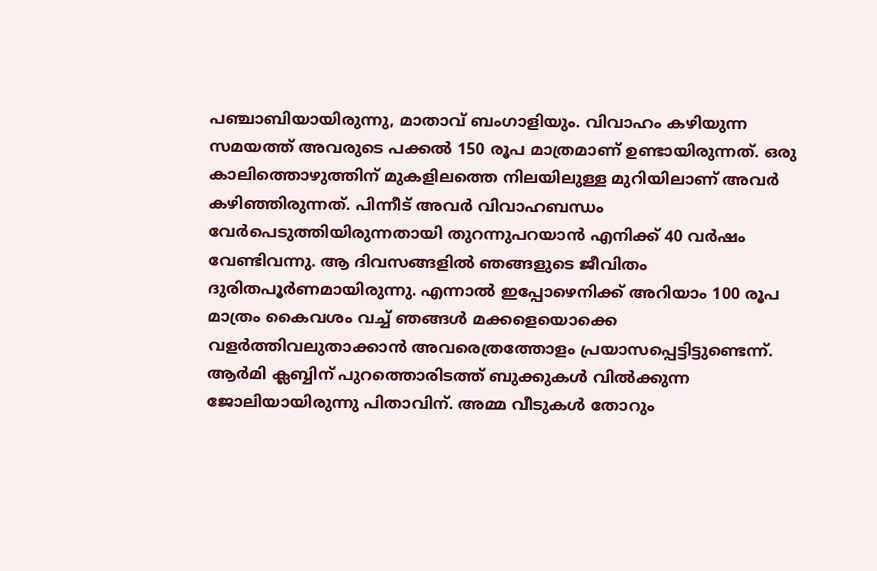പഞ്ചാബിയായിരുന്നു, മാതാവ് ബംഗാളിയും. വിവാഹം കഴിയുന്ന സമയത്ത് അവരുടെ പക്കൽ 150 രൂപ മാത്രമാണ് ഉണ്ടായിരുന്നത്. ഒരു കാലിത്തൊഴുത്തിന് മുകളിലത്തെ നിലയിലുള്ള മുറിയിലാണ് അവർ കഴിഞ്ഞിരുന്നത്. പിന്നീട് അവർ വിവാഹബന്ധം വേർപെടുത്തിയിരുന്നതായി തുറന്നുപറയാൻ എനിക്ക് 40 വർഷം വേണ്ടിവന്നു. ആ ദിവസങ്ങളിൽ ഞങ്ങളുടെ ജീവിതം ദുരിതപൂർണമായിരുന്നു. എന്നാൽ ഇപ്പോഴെനിക്ക് അറിയാം ‍100 രൂപ മാത്രം കൈവശം വച്ച് ‍ഞങ്ങൾ മക്കളെയൊക്കെ വളർത്തിവലുതാക്കാൻ അവരെത്രത്തോളം പ്രയാസപ്പെട്ടിട്ടുണ്ടെന്ന്. ആർമി ക്ലബ്ബിന് പുറത്തൊരിടത്ത് ബുക്കുകൾ വിൽക്കുന്ന ജോലിയായിരുന്നു പിതാവിന്. അമ്മ വീടുകൾ തോറും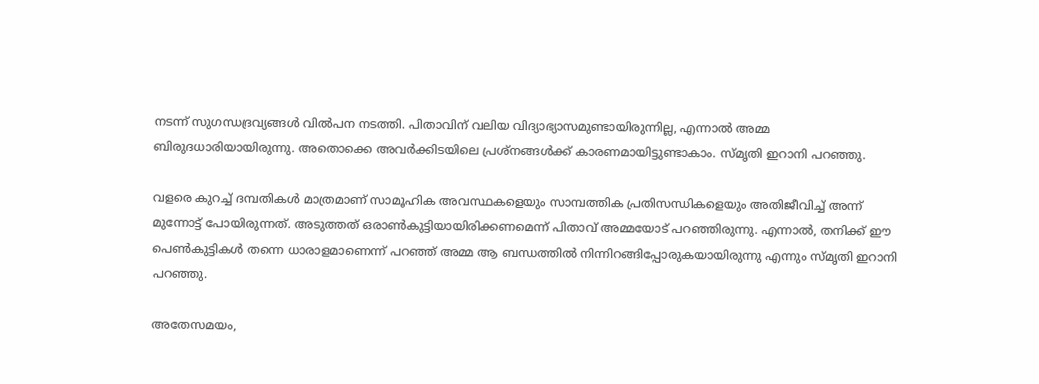നടന്ന് സുഗന്ധദ്രവ്യങ്ങൾ വിൽപന നടത്തി. പിതാവിന് വലിയ വിദ്യാഭ്യാസമുണ്ടായിരുന്നില്ല, എന്നാൽ അമ്മ ബിരുദധാരിയായിരുന്നു. അതൊക്കെ അവർക്കിടയിലെ പ്രശ്നങ്ങൾക്ക് കാരണമായിട്ടുണ്ടാകാം. സ്മൃതി ഇറാനി പറഞ്ഞു.

വളരെ കുറച്ച് ദമ്പതികൾ മാത്രമാണ് സാമൂഹിക അവസ്ഥകളെയും സാമ്പത്തിക പ്രതിസന്ധികളെയും അതിജീവിച്ച് അന്ന് മുന്നോട്ട് പോയിരുന്നത്. അടുത്തത് ഒരാൺകുട്ടിയായിരിക്കണമെന്ന് പിതാവ് അമ്മയോട് പറഞ്ഞിരുന്നു. എന്നാൽ, തനിക്ക് ഈ പെൺകുട്ടികൾ തന്നെ ധാരാളമാണെന്ന് പറഞ്ഞ് അമ്മ ആ ബന്ധത്തിൽ നിന്നിറങ്ങിപ്പോരുകയായിരുന്നു എന്നും സ്മൃതി ഇറാനി പറഞ്ഞു.

അതേസമയം,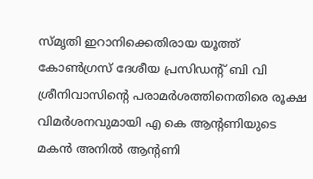സ്മൃതി ഇറാനിക്കെതിരായ യൂത്ത് കോണ്‍ഗ്രസ് ദേശീയ പ്രസിഡന്‍റ് ബി വി ശ്രീനിവാസിന്‍റെ പരാമര്‍ശത്തിനെതിരെ രൂക്ഷ വിമര്‍ശനവുമായി എ കെ ആന്‍റണിയുടെ മകന്‍ അനില്‍ ആന്‍റണി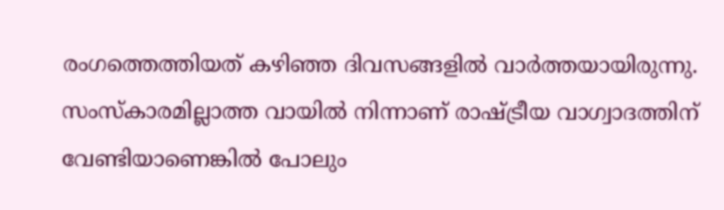രംഗത്തെത്തിയത് കഴിഞ്ഞ ദിവസങ്ങളിൽ വാർത്തയായിരുന്നു.  സംസ്കാരമില്ലാത്ത വായില്‍ നിന്നാണ് രാഷ്ട്രീയ വാഗ്വാദത്തിന് വേണ്ടിയാണെങ്കില്‍ പോലും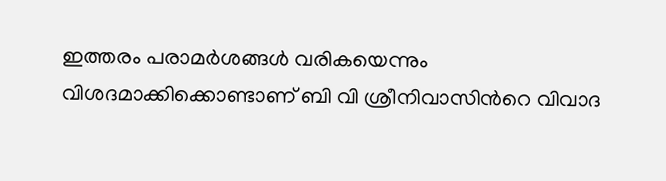ഇത്തരം പരാമര്‍ശങ്ങള്‍ വരികയെന്നും വിശദമാക്കിക്കൊണ്ടാണ് ബി വി ശ്രീനിവാസിന്‍റെ വിവാദ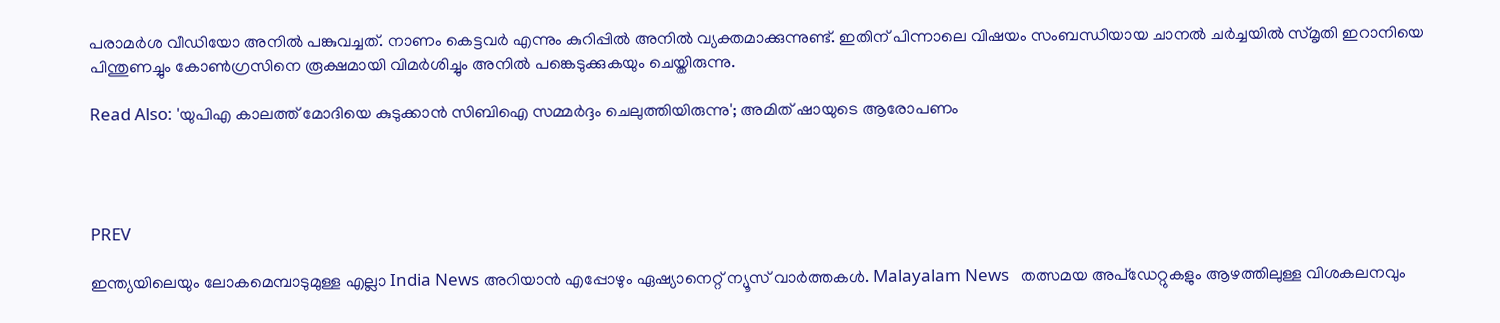പരാമര്‍ശ വീഡിയോ അനില്‍ പങ്കുവച്ചത്. നാണം കെട്ടവര്‍ എന്നും കുറിപ്പില്‍ അനില്‍ വ്യക്തമാക്കുന്നുണ്ട്. ഇതിന് പിന്നാലെ വിഷയം സംബന്ധിയായ ചാനല്‍ ചര്‍ച്ചയില്‍ സ്മൃതി ഇറാനിയെ പിന്തുണച്ചും കോണ്‍ഗ്രസിനെ രൂക്ഷമായി വിമര്‍ശിച്ചും അനില്‍ പങ്കെടുക്കുകയും ചെയ്തിരുന്നു.

Read Also: 'യുപിഎ കാലത്ത് മോദിയെ കുടുക്കാൻ സിബിഐ സമ്മർദ്ദം ചെലുത്തിയിരുന്നു'; അമിത് ഷായുടെ ആരോപണം




PREV

ഇന്ത്യയിലെയും ലോകമെമ്പാടുമുള്ള എല്ലാ India News അറിയാൻ എപ്പോഴും ഏഷ്യാനെറ്റ് ന്യൂസ് വാർത്തകൾ. Malayalam News   തത്സമയ അപ്‌ഡേറ്റുകളും ആഴത്തിലുള്ള വിശകലനവും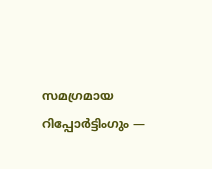സമഗ്രമായ റിപ്പോർട്ടിംഗും —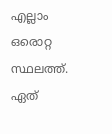എല്ലാം ഒരൊറ്റ സ്ഥലത്ത്. ഏത്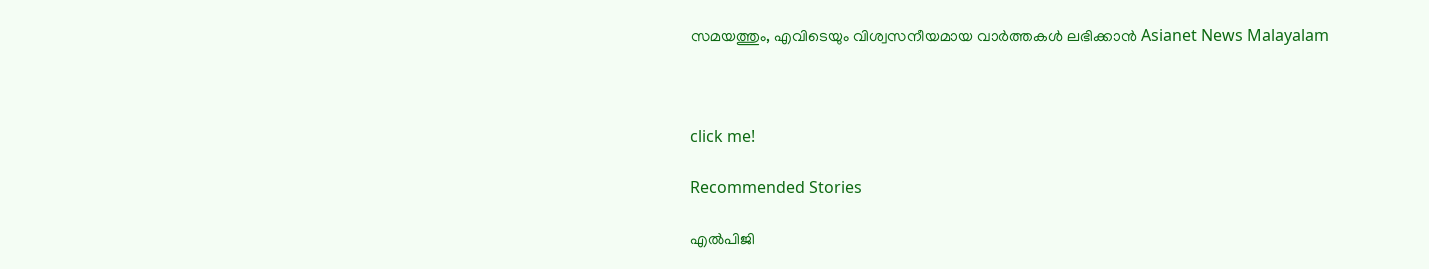സമയത്തും, എവിടെയും വിശ്വസനീയമായ വാർത്തകൾ ലഭിക്കാൻ Asianet News Malayalam



click me!

Recommended Stories

എൽപിജി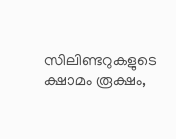സിലിണ്ടറുകളുടെ ക്ഷാമം രൂക്ഷം,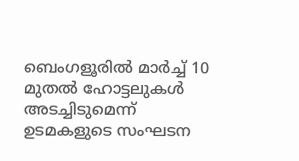ബെംഗളൂരിൽ മാർച്ച് 10 മുതൽ ഹോട്ടലുകൾ അടച്ചിടുമെന്ന് ഉടമകളുടെ സംഘടന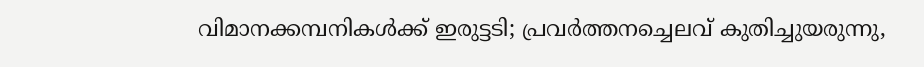വിമാനക്കമ്പനികള്‍ക്ക് ഇരുട്ടടി; പ്രവര്‍ത്തനച്ചെലവ് കുതിച്ചുയരുന്നു,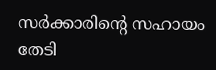സര്‍ക്കാരിന്റെ സഹായം തേടി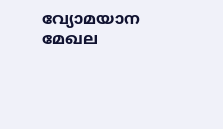വ്യോമയാന മേഖല